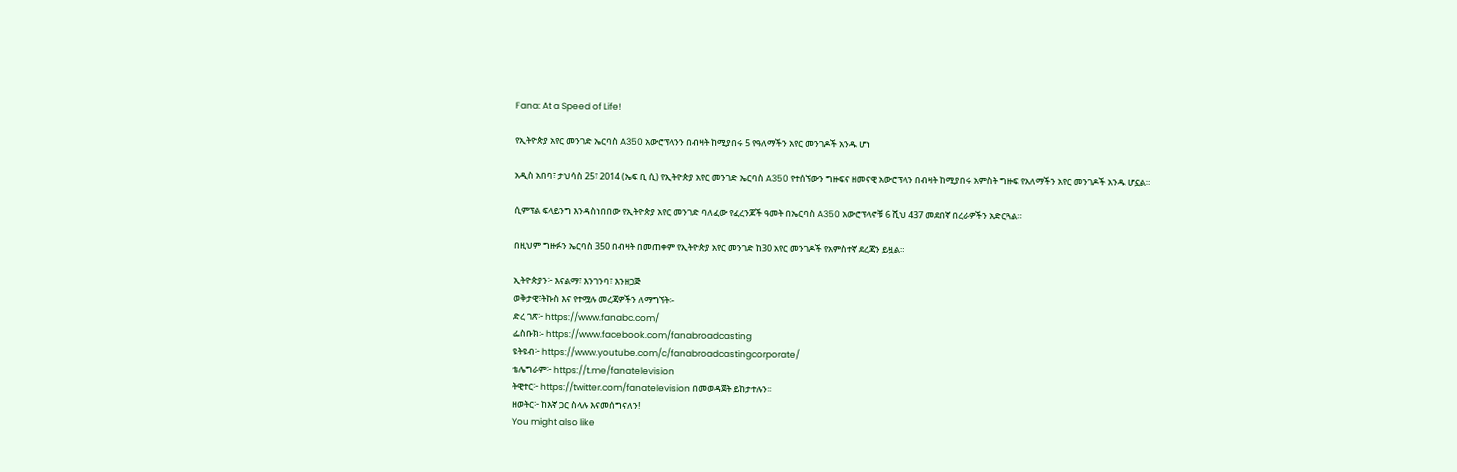Fana: At a Speed of Life!

የኢትዮጵያ አየር መንገድ ኤርባስ A350 አውሮፕላንን በብዛት ከሚያበሩ 5 የዓለማችን አየር መንገዶች አንዱ ሆነ

አዲስ አበባ፣ ታህሳስ 25፣ 2014 (ኤፍ ቢ ሲ) የኢትዮጵያ አየር መንገድ ኤርባስ A350 የተሰኘውን ግዙፍና ዘመናዊ አውሮፕላን በብዛት ከሚያበሩ አምስት ግዙፍ የአለማችን አየር መንገዶች አንዱ ሆኗል።

ሲምፕል ፍላይንግ እንዳስነበበው የኢትዮጵያ አየር መንገድ ባለፈው የፈረንጆች ዓመት በኤርባስ A350 አውሮፕላኖቹ 6 ሺህ 437 መደበኛ በረራዎችን አድርጓል።

በዚህም ግዙፉን ኤርባስ 350 በብዛት በመጠቀም የኢትዮጵያ አየር መንገድ ከ30 አየር መንገዶች የአምስተኛ ደረጃን ይዟል።

ኢትዮጵያን፦ እናልማ፣ እንገንባ፣ እንዘጋጅ
ወቅታዊ፣ትኩስ እና የተሟሉ መረጃዎችን ለማግኘት፡-
ድረ ገጽ፦ https://www.fanabc.com/
ፌስቡክ፡- https://www.facebook.com/fanabroadcasting
ዩትዩብ፦ https://www.youtube.com/c/fanabroadcastingcorporate/
ቴሌግራም፦ https://t.me/fanatelevision
ትዊተር፦ https://twitter.com/fanatelevision በመወዳጀት ይከታተሉን፡፡
ዘወትር፦ ከእኛ ጋር ስላሉ እናመሰግናለን!
You might also like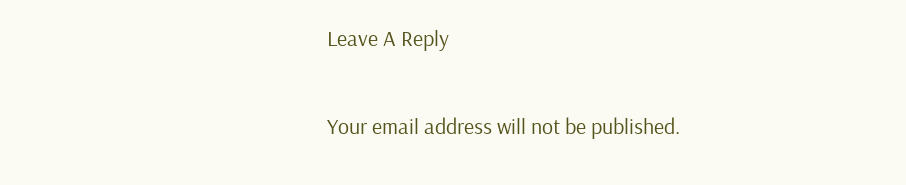Leave A Reply

Your email address will not be published.